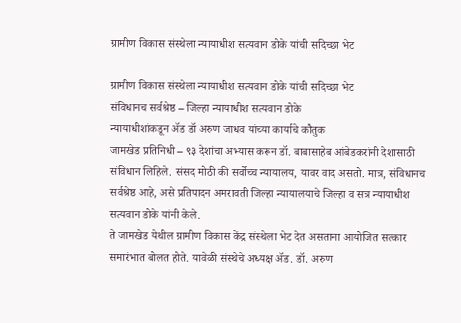ग्रामीण विकास संस्थेला न्यायाधीश सत्यवान डोके यांची सदिच्छा भेट

ग्रामीण विकास संस्थेला न्यायाधीश सत्यवान डोके यांची सदिच्छा भेट
संविधानच सर्वश्रेष्ठ – जिल्हा न्यायाधीश सत्यवान डोके
न्यायाधीशांकडून ॲड डॉ अरुण जाधव यांच्या कार्याचे कौतुक
जामखेड प्रतिनिधी – ९३ देशांचा अभ्यास करून डॉ. बाबासाहेब आंबेडकरांनी देशासाठी संविधान लिहिले. संसद मोठी की सर्वोच्च न्यायालय, यावर वाद असतो. मात्र, संविधानच सर्वश्रेष्ठ आहे, असे प्रतिपादन अमरावती जिल्हा न्यायालयाचे जिल्हा व सत्र न्यायाधीश सत्यवान डोके यांनी केले.
ते जामखेड येथील ग्रामीण विकास केंद्र संस्थेला भेट देत असताना आयोजित सत्कार समारंभात बोलत होते. यावेळी संस्थेचे अध्यक्ष ॲड. डॉ. अरुण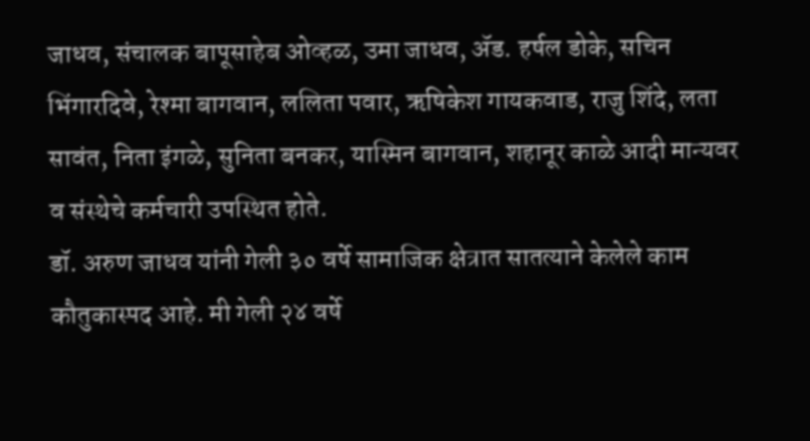जाधव, संचालक बापूसाहेब ओव्हळ, उमा जाधव, ॲड. हर्षल डोके, सचिन भिंगारदिवे, रेश्मा बागवान, ललिता पवार, ऋषिकेश गायकवाड, राजु शिंदे, लता सावंत, निता इंगळे, सुनिता बनकर, यास्मिन बागवान, शहानूर काळे आदी मान्यवर व संस्थेचे कर्मचारी उपस्थित होते.
डॉ. अरुण जाधव यांनी गेली ३० वर्षे सामाजिक क्षेत्रात सातत्याने केलेले काम कौतुकास्पद आहे. मी गेली २४ वर्षे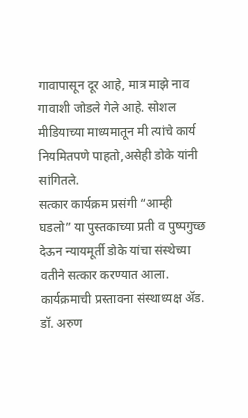गावापासून दूर आहे, मात्र माझे नाव गावाशी जोडले गेले आहे. सोशल मीडियाच्या माध्यमातून मी त्यांचे कार्य नियमितपणे पाहतो,असेही डोके यांनी सांगितले.
सत्कार कार्यक्रम प्रसंगी “आम्ही घडलो” या पुस्तकाच्या प्रती व पुष्पगुच्छ देऊन न्यायमूर्ती डोके यांचा संस्थेच्या वतीने सत्कार करण्यात आला.
कार्यक्रमाची प्रस्तावना संस्थाध्यक्ष ॲड. डॉ. अरुण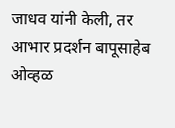जाधव यांनी केली, तर आभार प्रदर्शन बापूसाहेब ओव्हळ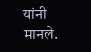यांनी मानले.